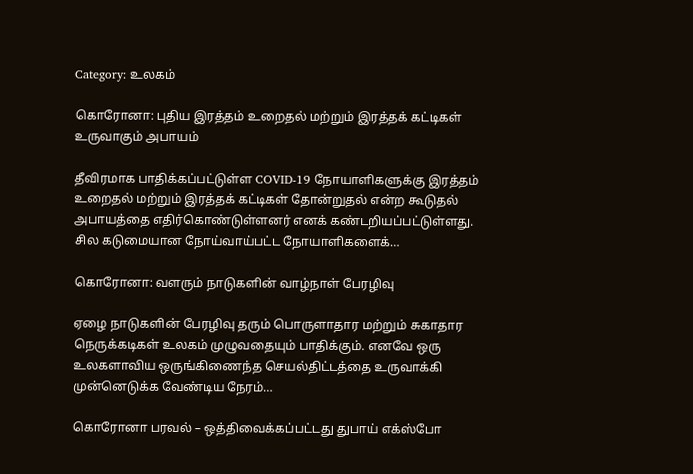Category: உலகம்

கொரோனா: புதிய இரத்தம் உறைதல் மற்றும் இரத்தக் கட்டிகள் உருவாகும் அபாயம்

தீவிரமாக பாதிக்கப்பட்டுள்ள COVID-19 நோயாளிகளுக்கு இரத்தம் உறைதல் மற்றும் இரத்தக் கட்டிகள் தோன்றுதல் என்ற கூடுதல் அபாயத்தை எதிர்கொண்டுள்ளனர் எனக் கண்டறியப்பட்டுள்ளது. சில கடுமையான நோய்வாய்பட்ட நோயாளிகளைக்…

கொரோனா: வளரும் நாடுகளின் வாழ்நாள் பேரழிவு

ஏழை நாடுகளின் பேரழிவு தரும் பொருளாதார மற்றும் சுகாதார நெருக்கடிகள் உலகம் முழுவதையும் பாதிக்கும். எனவே ஒரு உலகளாவிய ஒருங்கிணைந்த செயல்திட்டத்தை உருவாக்கி முன்னெடுக்க வேண்டிய நேரம்…

கொரோனா பரவல் – ஒத்திவைக்கப்பட்டது துபாய் எக்ஸ்போ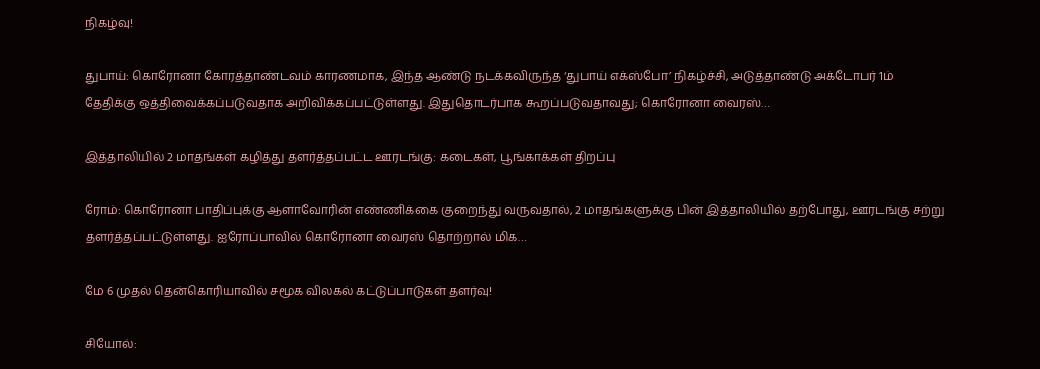நிகழ்வு!

துபாய்: கொரோனா கோரத்தாண்டவம் காரணமாக, இந்த ஆண்டு நடக்கவிருந்த ‘துபாய் எக்ஸ்போ’ நிகழ்ச்சி, அடுத்தாண்டு அக்டோபர் 1ம் தேதிக்கு ஒத்திவைக்கப்படுவதாக அறிவிக்கப்பட்டுள்ளது. இதுதொடர்பாக கூறப்படுவதாவது; கொரோனா வைரஸ்…

இத்தாலியில் 2 மாதங்கள் கழித்து தளர்த்தப்பட்ட ஊரடங்கு: கடைகள், பூங்காக்கள் திறப்பு

ரோம்: கொரோனா பாதிப்புக்கு ஆளாவோரின் எண்ணிக்கை குறைந்து வருவதால், 2 மாதங்களுக்கு பின் இத்தாலியில் தற்போது, ஊரடங்கு சற்று தளர்த்தப்பட்டுள்ளது. ஐரோப்பாவில் கொரோனா வைரஸ் தொற்றால் மிக…

மே 6 முதல் தென்கொரியாவில் சமூக விலகல் கட்டுப்பாடுகள் தளர்வு!

சியோல்: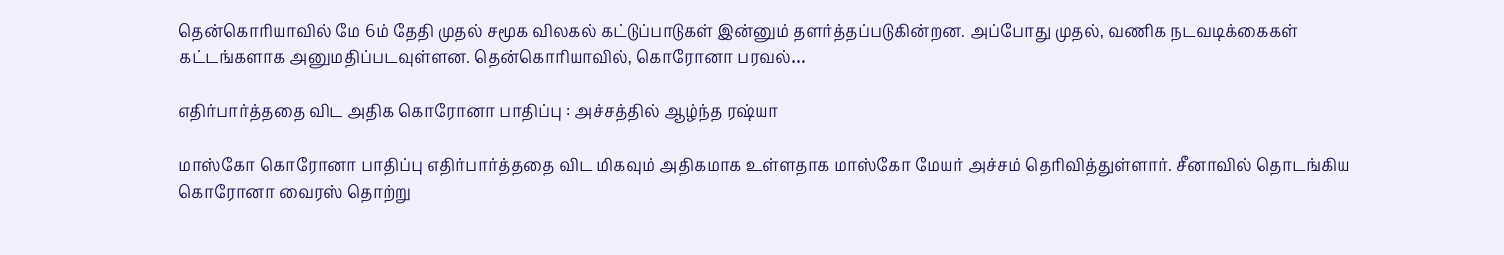தென்கொரியாவில் மே 6ம் தேதி முதல் சமூக விலகல் கட்டுப்பாடுகள் இன்னும் தளர்த்தப்படுகின்றன. அப்போது முதல், வணிக நடவடிக்கைகள் கட்டங்களாக அனுமதிப்படவுள்ளன. தென்கொரியாவில், கொரோனா பரவல்…

எதிர்பார்த்ததை விட அதிக கொரோனா பாதிப்பு : அச்சத்தில் ஆழ்ந்த ரஷ்யா

மாஸ்கோ கொரோனா பாதிப்பு எதிர்பார்த்ததை விட மிகவும் அதிகமாக உள்ளதாக மாஸ்கோ மேயர் அச்சம் தெரிவித்துள்ளார். சீனாவில் தொடங்கிய கொரோனா வைரஸ் தொற்று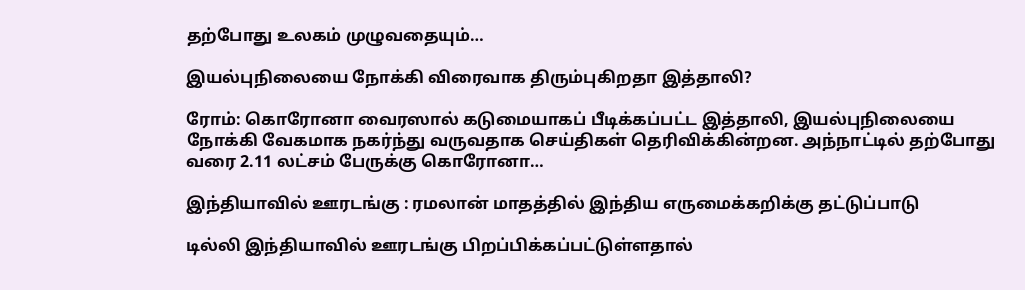தற்போது உலகம் முழுவதையும்…

இயல்புநிலையை நோக்கி விரைவாக திரும்புகிறதா இத்தாலி?

ரோம்: கொரோனா வைரஸால் கடுமையாகப் பீடிக்கப்பட்ட இத்தாலி, இயல்புநிலையை நோக்கி வேகமாக நகர்ந்து வருவதாக செய்திகள் தெரிவிக்கின்றன. அந்நாட்டில் தற்போது வரை 2.11 லட்சம் பேருக்கு கொரோனா…

இந்தியாவில் ஊரடங்கு : ரமலான் மாதத்தில் இந்திய எருமைக்கறிக்கு தட்டுப்பாடு

டில்லி இந்தியாவில் ஊரடங்கு பிறப்பிக்கப்பட்டுள்ளதால்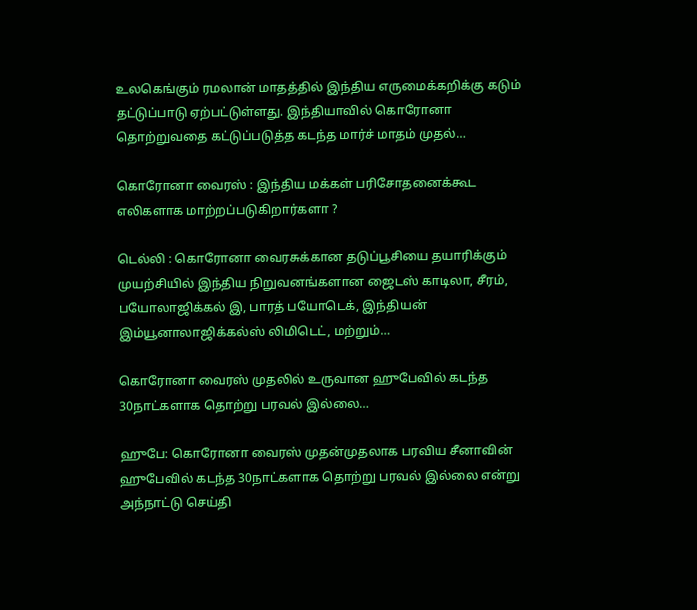உலகெங்கும் ரமலான் மாதத்தில் இந்திய எருமைக்கறிக்கு கடும் தட்டுப்பாடு ஏற்பட்டுள்ளது. இந்தியாவில் கொரோனா தொற்றுவதை கட்டுப்படுத்த கடந்த மார்ச் மாதம் முதல்…

கொரோனா வைரஸ் : இந்திய மக்கள் பரிசோதனைக்கூட எலிகளாக மாற்றப்படுகிறார்களா ?

டெல்லி : கொரோனா வைரசுக்கான தடுப்பூசியை தயாரிக்கும் முயற்சியில் இந்திய நிறுவனங்களான ஜைடஸ் காடிலா, சீரம், பயோலாஜிக்கல் இ, பாரத் பயோடெக், இந்தியன் இம்யூனாலாஜிக்கல்ஸ் லிமிடெட், மற்றும்…

கொரோனா வைரஸ் முதலில் உருவான ஹுபேவில் கடந்த 30நாட்களாக தொற்று பரவல் இல்லை…

ஹுபே: கொரோனா வைரஸ் முதன்முதலாக பரவிய சீனாவின் ஹுபேவில் கடந்த 30நாட்களாக தொற்று பரவல் இல்லை என்று அந்நாட்டு செய்தி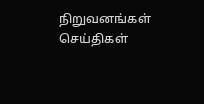நிறுவனங்கள் செய்திகள்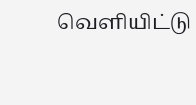வெளியிட்டு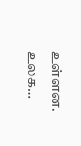உள்ளன. உலக…